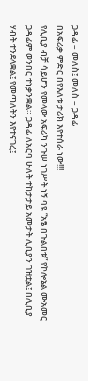ጋዳፊ – መለስ፤ መለስ – ጋዳፊ
በአፍሪቃ ምድር በየእለቱ ታሪክ እየተሰራ ነው!!!
የሊቢያ ብቻ ሳይሆን የመላው አፍሪካ ንጉሠ ነገሥት ነኝ ባዩ “አፄ በጉልበቱ” የኮሎኔል ሙአመር ጋዳፊም ወንበር ተነቃንቋል። ጋዳፊ ለአርባ ሁለት ተከታታይ አመታት ሊቢያን ገዝቷል፤ በሊቢያ ሃብት ተንደላቋል፤ የመጣለትን እየተናገረ፤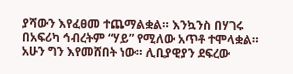ያሻውን እየፈፀመ ተጨማልቋል። እንኳንስ በሃገሩ በአፍሪካ ኅብረትም “ሃይ” የሚለው አጥቶ ተሞላቋል።
አሁን ግን እየመሸበት ነው። ሊቢያዊያን ደፍረው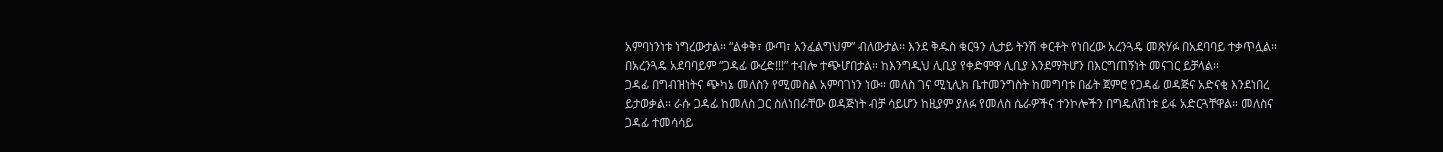አምባነንነቱ ነግረውታል። “ልቀቅ፣ ውጣ፣ አንፈልግህም” ብለውታል። እንደ ቅዱስ ቁርዓን ሊታይ ትንሽ ቀርቶት የነበረው አረንጓዴ መጽሃፉ በአደባባይ ተቃጥሏል። በአረንጓዴ አደባባይም “ጋዳፊ ውረድ!!!” ተብሎ ተጭሆበታል። ከእንግዲህ ሊቢያ የቀድሞዋ ሊቢያ እንደማትሆን በእርግጠኝነት መናገር ይቻላል።
ጋዳፊ በግብዝነትና ጭካኔ መለስን የሚመስል አምባገነን ነው። መለስ ገና ሚኒሊክ ቤተመንግስት ከመግባቱ በፊት ጀምሮ የጋዳፊ ወዳጅና አድናቂ እንደነበረ ይታወቃል። ራሱ ጋዳፊ ከመለስ ጋር ስለነበራቸው ወዳጅነት ብቻ ሳይሆን ከዚያም ያለፉ የመለስ ሴራዎችና ተንኮሎችን በግዴለሽነቱ ይፋ አድርጓቸዋል። መለስና ጋዳፊ ተመሳሳይ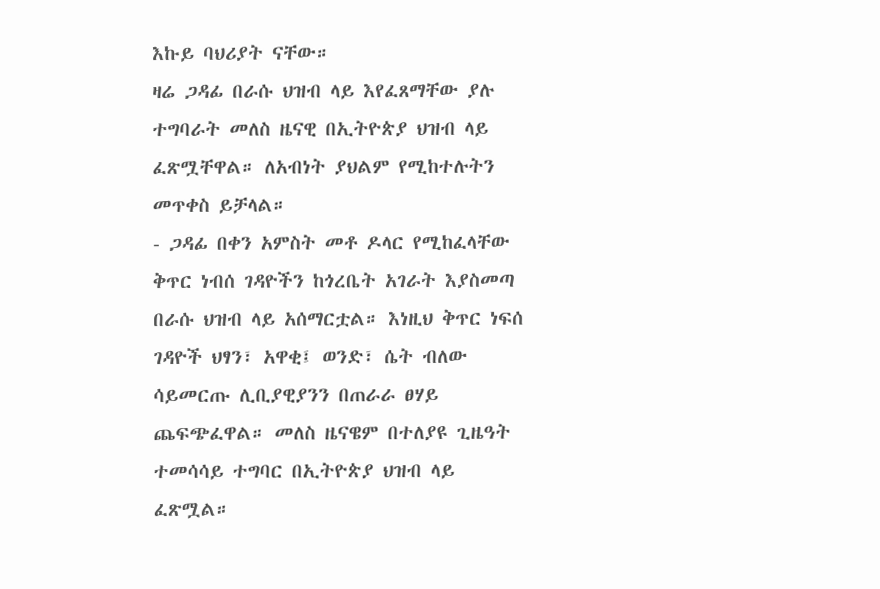እኩይ ባህሪያት ናቸው።
ዛሬ ጋዳፊ በራሱ ህዝብ ላይ እየፈጸማቸው ያሉ ተግባራት መለስ ዜናዊ በኢትዮጵያ ህዝብ ላይ ፈጽሟቸዋል። ለአብነት ያህልም የሚከተሉትን መጥቀስ ይቻላል።
- ጋዳፊ በቀን አምስት መቶ ዶላር የሚከፈላቸው ቅጥር ነብሰ ገዳዮችን ከጎረቤት አገራት እያስመጣ በራሱ ህዝብ ላይ አሰማርቷል። እነዚህ ቅጥር ነፍሰ ገዳዮች ህፃን፣ አዋቂ፤ ወንድ፣ ሴት ብለው ሳይመርጡ ሊቢያዊያንን በጠራራ ፀሃይ ጨፍጭፈዋል። መለስ ዜናዌም በተለያዩ ጊዜዓት ተመሳሳይ ተግባር በኢትዮጵያ ህዝብ ላይ ፈጽሟል።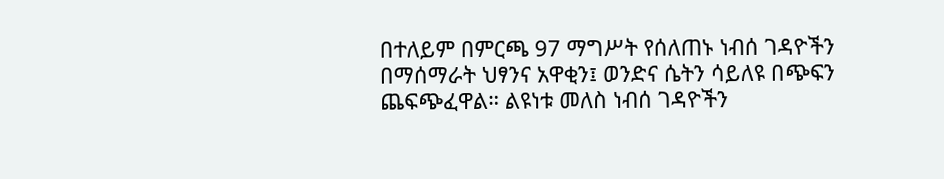በተለይም በምርጫ 97 ማግሥት የሰለጠኑ ነብሰ ገዳዮችን በማሰማራት ህፃንና አዋቂን፤ ወንድና ሴትን ሳይለዩ በጭፍን ጨፍጭፈዋል። ልዩነቱ መለስ ነብሰ ገዳዮችን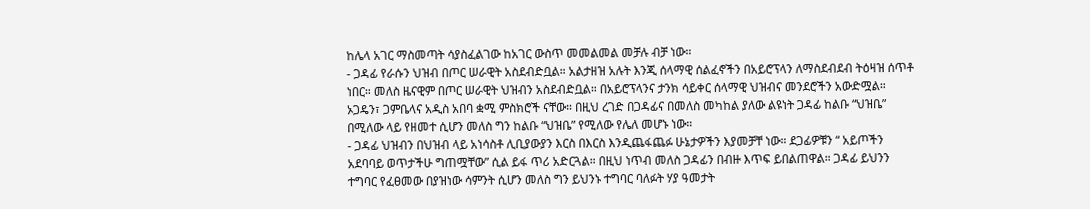ከሌላ አገር ማስመጣት ሳያስፈልገው ከአገር ውስጥ መመልመል መቻሉ ብቻ ነው።
- ጋዳፊ የራሱን ህዝብ በጦር ሠራዊት አስደብድቧል። አልታዘዝ አሉት እንጂ ሰላማዊ ሰልፈኖችን በአይሮፕላን ለማስደብደብ ትዕዛዝ ሰጥቶ ነበር። መለስ ዜናዊም በጦር ሠራዊት ህዝብን አስደብድቧል። በአይሮፕላንና ታንክ ሳይቀር ሰላማዊ ህዝብና መንደሮችን አውድሟል። ኦጋዴን፣ ጋምቤላና አዲስ አበባ ቋሚ ምስክሮች ናቸው። በዚህ ረገድ በጋዳፊና በመለስ መካከል ያለው ልዩነት ጋዳፊ ከልቡ “ህዝቤ” በሚለው ላይ የዘመተ ሲሆን መለስ ግን ከልቡ “ህዝቤ” የሚለው የሌለ መሆኑ ነው።
- ጋዳፊ ህዝብን በህዝብ ላይ አነሳስቶ ሊቢያውያን እርስ በእርስ እንዲጨፋጨፉ ሁኔታዎችን እያመቻቸ ነው። ደጋፊዎቹን “ አይጦችን አደባባይ ወጥታችሁ ግጠሟቸው” ሲል ይፋ ጥሪ አድርጓል። በዚህ ነጥብ መለስ ጋዳፊን በብዙ እጥፍ ይበልጠዋል። ጋዳፊ ይህንን ተግባር የፈፀመው በያዝነው ሳምንት ሲሆን መለስ ግን ይህንኑ ተግባር ባለፉት ሃያ ዓመታት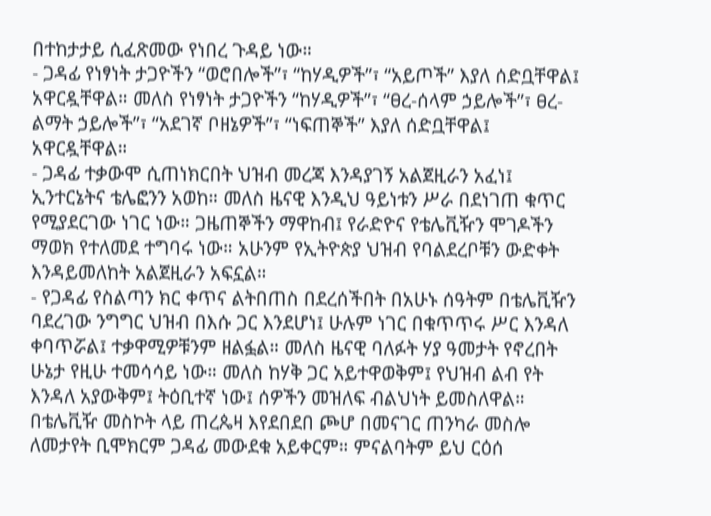በተከታታይ ሲፈጽመው የነበረ ጉዳይ ነው።
- ጋዳፊ የነፃነት ታጋዮችን “ወሮበሎች”፣ “ከሃዲዎች”፣ “አይጦች” እያለ ሰድቧቸዋል፤ አዋርዷቸዋል። መለስ የነፃነት ታጋዮችን “ከሃዲዎች”፣ “ፀረ-ሰላም ኃይሎች”፣ ፀረ-ልማት ኃይሎች”፣ “አደገኛ ቦዘኔዎች”፣ “ነፍጠኞች” እያለ ሰድቧቸዋል፤ አዋርዷቸዋል።
- ጋዳፊ ተቃውሞ ሲጠነክርበት ህዝብ መረጃ እንዳያገኝ አልጀዚራን አፈነ፤ ኢንተርኔትና ቴሌፎንን አወከ። መለስ ዜናዊ እንዲህ ዓይነቱን ሥራ በደነገጠ ቁጥር የሚያደርገው ነገር ነው። ጋዜጠኞችን ማዋከብ፤ የራድዮና የቴሌቪዥን ሞገዶችን ማወክ የተለመደ ተግባሩ ነው። አሁንም የኢትዮጵያ ህዝብ የባልደረቦቹን ውድቀት እንዳይመለከት አልጀዚራን አፍኗል።
- የጋዳፊ የስልጣን ክር ቀጥና ልትበጠስ በደረሰችበት በአሁኑ ሰዓትም በቴሌቪዥን ባደረገው ንግግር ህዝብ በእሱ ጋር እንደሆነ፤ ሁሉም ነገር በቁጥጥሩ ሥር እንዳለ ቀባጥሯል፤ ተቃዋሚዎቹንም ዘልፏል። መለስ ዜናዊ ባለፉት ሃያ ዓመታት የኖረበት ሁኔታ የዚሁ ተመሳሳይ ነው። መለስ ከሃቅ ጋር አይተዋወቅም፤ የህዝብ ልብ የት እንዳለ አያውቅም፤ ትዕቢተኛ ነው፤ ሰዎችን መዝለፍ ብልህነት ይመስለዋል።
በቴሌቪዥ መስኮት ላይ ጠረጴዛ እየደበደበ ጮሆ በመናገር ጠንካራ መስሎ ለመታየት ቢሞክርም ጋዳፊ መውደቁ አይቀርም። ምናልባትም ይህ ርዕሰ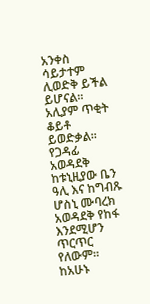አንቀስ ሳይታተም ሊወድቅ ይችል ይሆናል። አሊያም ጥቂት ቆይቶ ይወድቃል። የጋዳፊ አወዳደቅ ከቱኒዚያው ቤን ዓሊ እና ከግብጹ ሆስኒ ሙባረክ አወዳደቅ የከፋ እንደሚሆን ጥርጥር የለውም። ከአሁኑ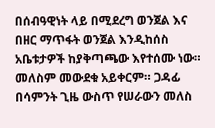በሰብዓዊነት ላይ በሚደረግ ወንጀል እና በዘር ማጥፋት ወንጀል እንዲከሰስ አቤቱታዎች ከያቅጣጫው እየተሰሙ ነው። መለስም መውደቁ አይቀርም። ጋዳፊ በሳምንት ጊዜ ውስጥ የሠራውን መለስ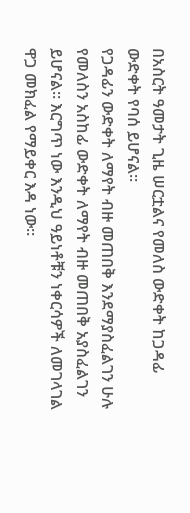በአስርት ዓመታት ጊዜ ሠርቷልና የመለስ ውድቀት ከጋዳፊ ውድቀት የባሰ ይሆናል።
የጋዳፊን ውድቀት ለማየት ብዙ መጠበቅ እንደማያስፈልገን ሁሉ የመለስን አስከፊ ውድቀት ለማየት ብዙ መጠበቅ አያስፈልገን ይሆናል። እርግጥ ነው እንዲህ ዓይነቶቹን ነቀርሳዎች ለመገላገል ዋጋ መክፈል የማይቀር እዳ ነው።